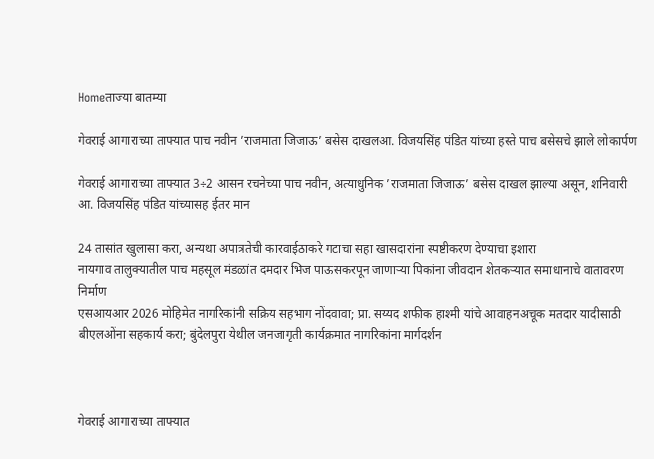Homeताज्या बातम्या

गेवराई आगाराच्या ताफ्यात पाच नवीन ’राजमाता जिजाऊ’ बसेस दाखलआ. विजयसिंह पंडित यांच्या हस्ते पाच बसेसचे झाले लोकार्पण

गेवराई आगाराच्या ताफ्यात 3÷2 आसन रचनेच्या पाच नवीन, अत्याधुनिक ’राजमाता जिजाऊ’ बसेस दाखल झाल्या असून, शनिवारी आ. विजयसिंह पंडित यांच्यासह ईतर मान

24 तासांत खुलासा करा, अन्यथा अपात्रतेची कारवाईठाकरे गटाचा सहा खासदारांना स्पष्टीकरण देण्याचा इशारा
नायगाव तालुक्यातील पाच महसूल मंडळांत दमदार भिज पाऊसकरपून जाणार्‍या पिकांना जीवदान शेतकर्‍यात समाधानाचे वातावरण निर्माण
एसआयआर 2026 मोहिमेत नागरिकांनी सक्रिय सहभाग नोंदवावा; प्रा. सय्यद शफीक हाश्मी यांचे आवाहनअचूक मतदार यादीसाठी बीएलओंना सहकार्य करा; बुंदेलपुरा येथील जनजागृती कार्यक्रमात नागरिकांना मार्गदर्शन



गेवराई आगाराच्या ताफ्यात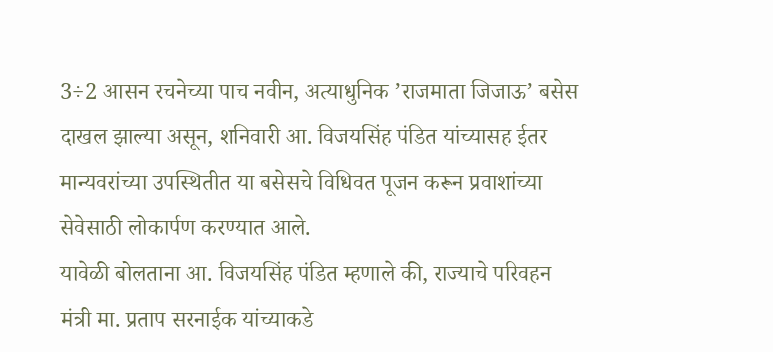3÷2 आसन रचनेच्या पाच नवीन, अत्याधुनिक ’राजमाता जिजाऊ’ बसेस दाखल झाल्या असून, शनिवारी आ. विजयसिंह पंडित यांच्यासह ईतर मान्यवरांच्या उपस्थितीत या बसेसचे विधिवत पूजन करून प्रवाशांच्या सेवेसाठी लोकार्पण करण्यात आले.
यावेळी बोलताना आ. विजयसिंह पंडित म्हणाले की, राज्याचे परिवहन मंत्री मा. प्रताप सरनाईक यांच्याकडे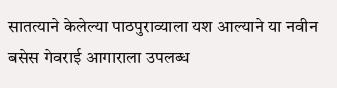सातत्याने केलेल्या पाठपुराव्याला यश आल्याने या नवीन बसेस गेवराई आगाराला उपलब्ध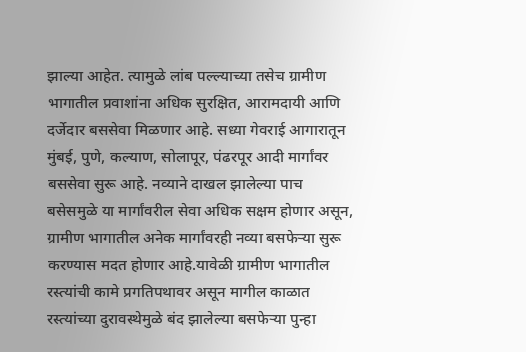झाल्या आहेत. त्यामुळे लांब पल्ल्याच्या तसेच ग्रामीण भागातील प्रवाशांना अधिक सुरक्षित, आरामदायी आणि दर्जेदार बससेवा मिळणार आहे. सध्या गेवराई आगारातून मुंबई, पुणे, कल्याण, सोलापूर, पंढरपूर आदी मार्गांवर बससेवा सुरू आहे. नव्याने दाखल झालेल्या पाच बसेसमुळे या मार्गांवरील सेवा अधिक सक्षम होणार असून, ग्रामीण भागातील अनेक मार्गांवरही नव्या बसफेर्‍या सुरू करण्यास मदत होणार आहे.यावेळी ग्रामीण भागातील रस्त्यांची कामे प्रगतिपथावर असून मागील काळात रस्त्यांच्या दुरावस्थेमुळे बंद झालेल्या बसफेर्‍या पुन्हा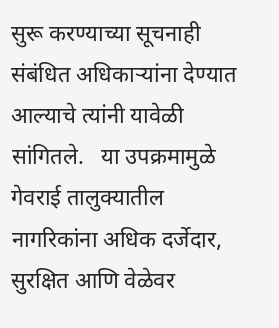सुरू करण्याच्या सूचनाही संबंधित अधिकार्‍यांना देण्यात आल्याचे त्यांनी यावेळी सांगितले.   या उपक्रमामुळे गेवराई तालुक्यातील नागरिकांना अधिक दर्जेदार, सुरक्षित आणि वेळेवर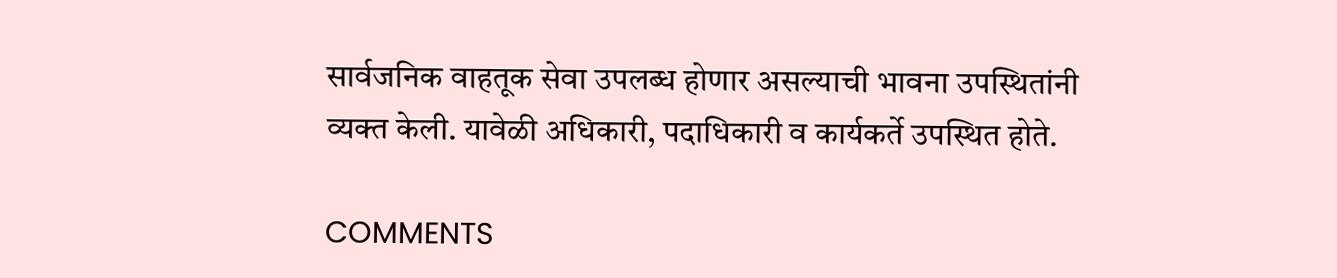सार्वजनिक वाहतूक सेवा उपलब्ध होणार असल्याची भावना उपस्थितांनी व्यक्त केली. यावेळी अधिकारी, पदाधिकारी व कार्यकर्ते उपस्थित होते.

COMMENTS